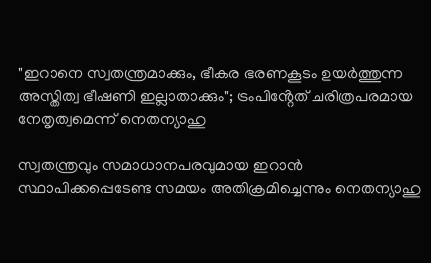"ഇറാനെ സ്വതന്ത്രമാക്കും, ഭീകര ഭരണകൂടം ഉയർത്തുന്ന അസ്തിത്വ ഭീഷണി ഇല്ലാതാക്കും"; ട്രംപിൻ്റേത് ചരിത്രപരമായ നേതൃത്വമെന്ന് നെതന്യാഹു

സ്വതന്ത്രവും സമാധാനപരവുമായ ഇറാൻ സ്ഥാപിക്കപ്പെടേണ്ട സമയം അതിക്രമിച്ചെന്നും നെതന്യാഹു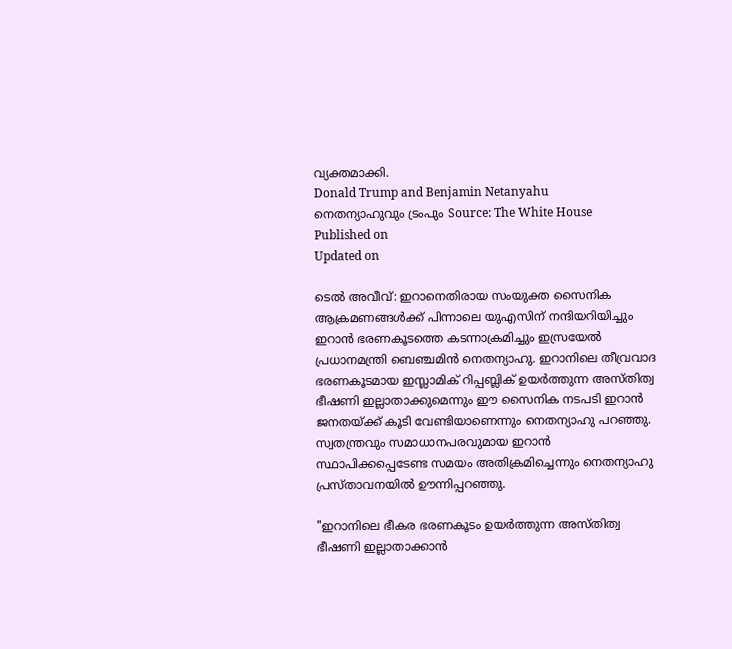വ്യക്തമാക്കി.
Donald Trump and Benjamin Netanyahu
നെതന്യാഹുവും ട്രംപും Source: The White House
Published on
Updated on

ടെൽ അവീവ്: ഇറാനെതിരായ സംയുക്ത സൈനിക ആക്രമണങ്ങൾക്ക് പിന്നാലെ യുഎസിന് നന്ദിയറിയിച്ചും ഇറാൻ ഭരണകൂടത്തെ കടന്നാക്രമിച്ചും ഇസ്രയേൽ പ്രധാനമന്ത്രി ബെഞ്ചമിൻ നെതന്യാഹു. ഇറാനിലെ തീവ്രവാദ ഭരണകൂടമായ ഇസ്ലാമിക് റിപ്പബ്ലിക് ഉയർത്തുന്ന അസ്തിത്വ ഭീഷണി ഇല്ലാതാക്കുമെന്നും ഈ സൈനിക നടപടി ഇറാൻ ജനതയ്ക്ക് കൂടി വേണ്ടിയാണെന്നും നെതന്യാഹു പറഞ്ഞു. സ്വതന്ത്രവും സമാധാനപരവുമായ ഇറാൻ സ്ഥാപിക്കപ്പെടേണ്ട സമയം അതിക്രമിച്ചെന്നും നെതന്യാഹു പ്രസ്താവനയിൽ ഊന്നിപ്പറഞ്ഞു.

"ഇറാനിലെ ഭീകര ഭരണകൂടം ഉയർത്തുന്ന അസ്തിത്വ ഭീഷണി ഇല്ലാതാക്കാൻ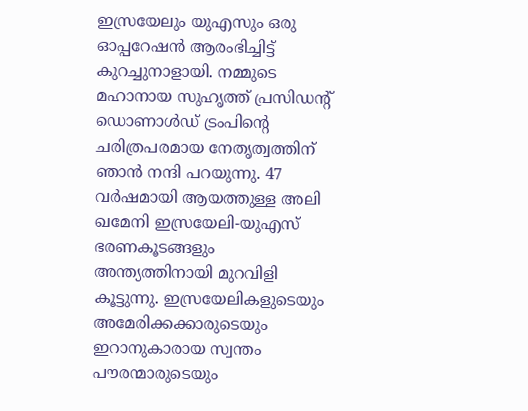ഇസ്രയേലും യുഎസും ഒരു ഓപ്പറേഷൻ ആരംഭിച്ചിട്ട് കുറച്ചുനാളായി. നമ്മുടെ മഹാനായ സുഹൃത്ത് പ്രസിഡൻ്റ് ഡൊണാൾഡ് ട്രംപിൻ്റെ ചരിത്രപരമായ നേതൃത്വത്തിന് ഞാൻ നന്ദി പറയുന്നു. 47 വർഷമായി ആയത്തുള്ള അലി ഖമേനി ഇസ്രയേലി-യുഎസ് ഭരണകൂടങ്ങളും അന്ത്യത്തിനായി മുറവിളി കൂട്ടുന്നു. ഇസ്രയേലികളുടെയും അമേരിക്കക്കാരുടെയും ഇറാനുകാരായ സ്വന്തം പൗരന്മാരുടെയും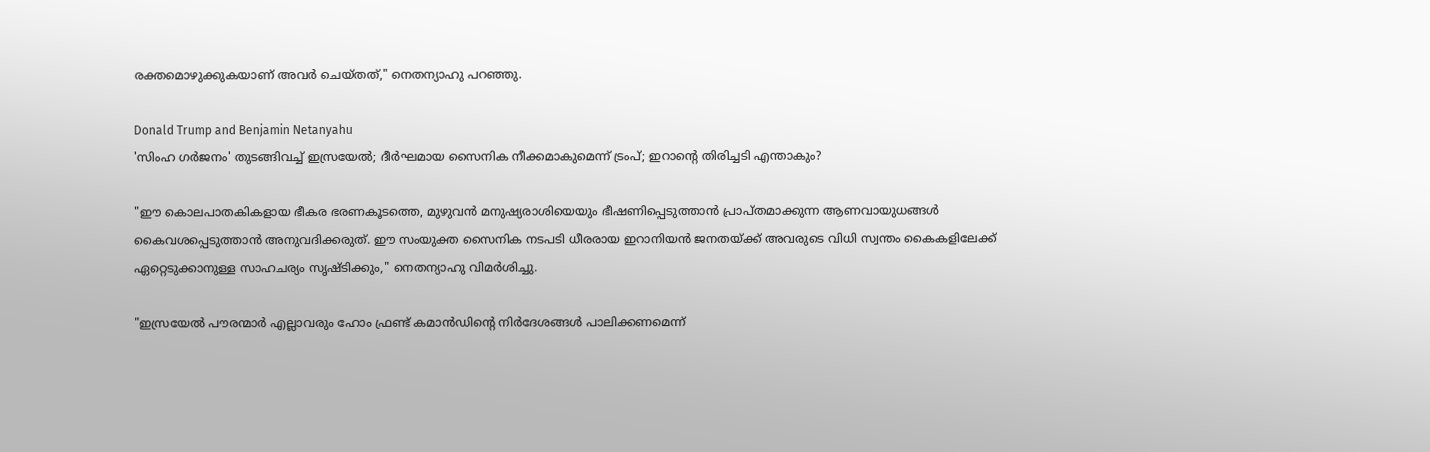രക്തമൊഴുക്കുകയാണ് അവർ ചെയ്തത്," നെതന്യാഹു പറഞ്ഞു.

Donald Trump and Benjamin Netanyahu
'സിംഹ ഗർജനം' തുടങ്ങിവച്ച് ഇസ്രയേൽ; ദീർഘമായ സൈനിക നീക്കമാകുമെന്ന് ട്രംപ്; ഇറാൻ്റെ തിരിച്ചടി എന്താകും?

"ഈ കൊലപാതകികളായ ഭീകര ഭരണകൂടത്തെ, മുഴുവൻ മനുഷ്യരാശിയെയും ഭീഷണിപ്പെടുത്താൻ പ്രാപ്തമാക്കുന്ന ആണവായുധങ്ങൾ കൈവശപ്പെടുത്താൻ അനുവദിക്കരുത്. ഈ സംയുക്ത സൈനിക നടപടി ധീരരായ ഇറാനിയൻ ജനതയ്ക്ക് അവരുടെ വിധി സ്വന്തം കൈകളിലേക്ക് ഏറ്റെടുക്കാനുള്ള സാഹചര്യം സൃഷ്ടിക്കും," നെതന്യാഹു വിമർശിച്ചു.

"ഇസ്രയേൽ പൗരന്മാർ എല്ലാവരും ഹോം ഫ്രണ്ട് കമാൻഡിൻ്റെ നിർദേശങ്ങൾ പാലിക്കണമെന്ന്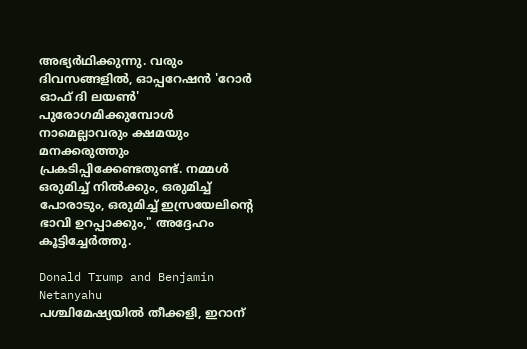അഭ്യർഥിക്കുന്നു. വരും ദിവസങ്ങളിൽ, ഓപ്പറേഷൻ 'റോർ ഓഫ് ദി ലയൺ' പുരോഗമിക്കുമ്പോൾ നാമെല്ലാവരും ക്ഷമയും മനക്കരുത്തും പ്രകടിപ്പിക്കേണ്ടതുണ്ട്. നമ്മൾ ഒരുമിച്ച് നിൽക്കും, ഒരുമിച്ച് പോരാടും, ഒരുമിച്ച് ഇസ്രയേലിൻ്റെ ഭാവി ഉറപ്പാക്കും," അദ്ദേഹം കൂട്ടിച്ചേർത്തു.

Donald Trump and Benjamin Netanyahu
പശ്ചിമേഷ്യയിൽ തീക്കളി, ഇറാന്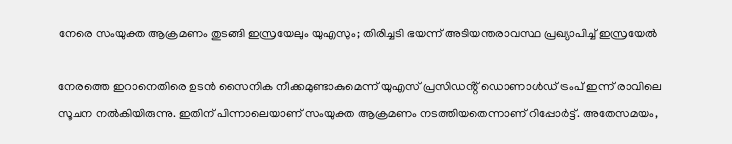നേരെ സംയുക്ത ആക്രമണം തുടങ്ങി ഇസ്രയേലും യുഎസും; തിരിച്ചടി ഭയന്ന് അടിയന്തരാവസ്ഥ പ്രഖ്യാപിച്ച് ഇസ്രയേൽ

നേരത്തെ ഇറാനെതിരെ ഉടൻ സൈനിക നീക്കമുണ്ടാകുമെന്ന് യുഎസ് പ്രസിഡൻ്റ് ഡൊണാൾഡ് ട്രംപ് ഇന്ന് രാവിലെ സൂചന നൽകിയിരുന്നു. ഇതിന് പിന്നാലെയാണ് സംയുക്ത ആക്രമണം നടത്തിയതെന്നാണ് റിപ്പോർട്ട്. അതേസമയം,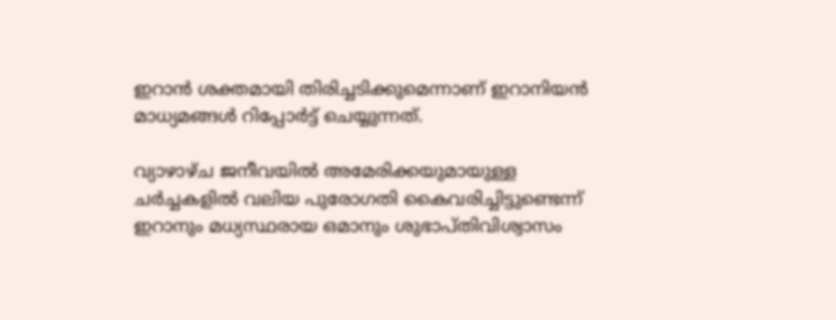ഇറാൻ ശക്തമായി തിരിച്ചടിക്കുമെന്നാണ് ഇറാനിയൻ മാധ്യമങ്ങൾ റിപ്പോർട്ട് ചെയ്യുന്നത്.

വ്യാഴാഴ്ച ജനീവയിൽ അമേരിക്കയുമായുള്ള ചർച്ചകളിൽ വലിയ പുരോഗതി കൈവരിച്ചിട്ടുണ്ടെന്ന് ഇറാനും മധ്യസ്ഥരായ ഒമാനും ശുഭാപ്തിവിശ്വാസം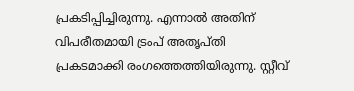പ്രകടിപ്പിച്ചിരുന്നു. എന്നാൽ അതിന് വിപരീതമായി ട്രംപ് അതൃപ്തി പ്രകടമാക്കി രംഗത്തെത്തിയിരുന്നു. സ്റ്റീവ്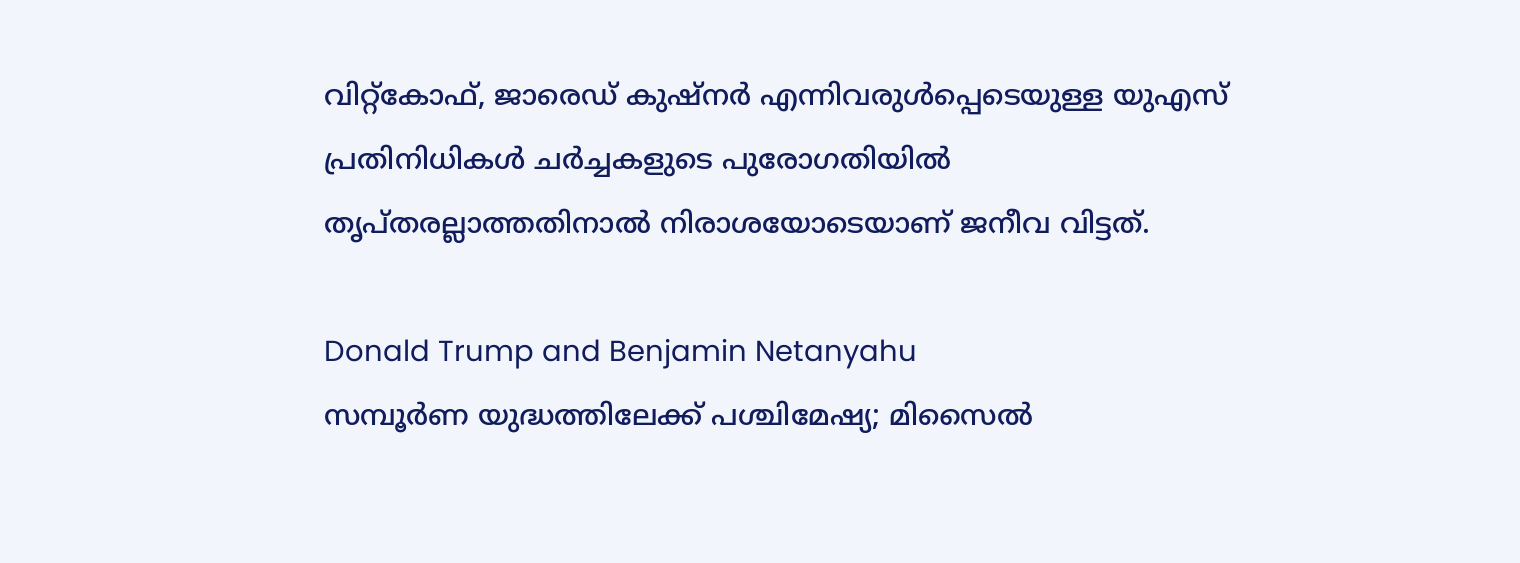വിറ്റ്‌കോഫ്, ജാരെഡ് കുഷ്നർ എന്നിവരുൾപ്പെടെയുള്ള യുഎസ് പ്രതിനിധികൾ ചർച്ചകളുടെ പുരോഗതിയിൽ തൃപ്തരല്ലാത്തതിനാൽ നിരാശയോടെയാണ് ജനീവ വിട്ടത്.

Donald Trump and Benjamin Netanyahu
സമ്പൂർണ യുദ്ധത്തിലേക്ക് പശ്ചിമേഷ്യ; മിസൈൽ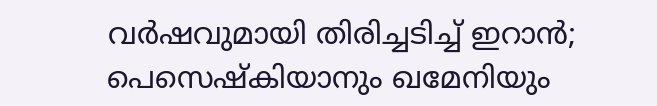വർഷവുമായി തിരിച്ചടിച്ച് ഇറാൻ; പെസെഷ്കിയാനും ഖമേനിയും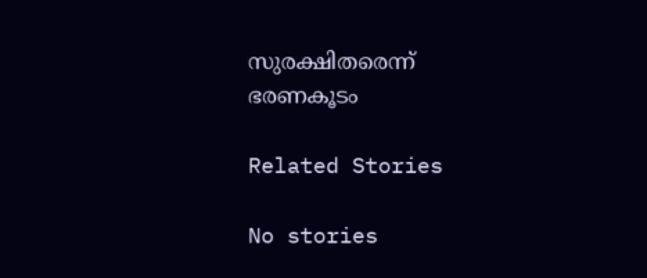സുരക്ഷിതരെന്ന് ഭരണകൂടം

Related Stories

No stories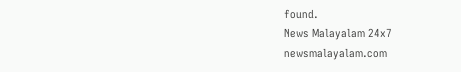found.
News Malayalam 24x7
newsmalayalam.com